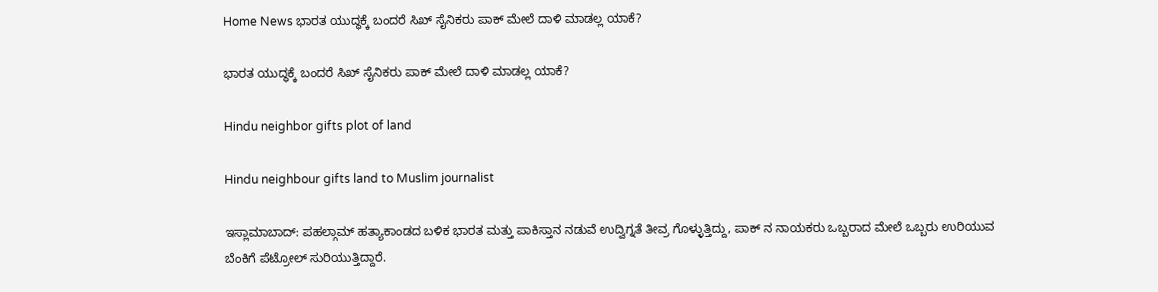Home News ಭಾರತ ಯುದ್ಧಕ್ಕೆ ಬಂದರೆ ಸಿಖ್ ಸೈನಿಕರು ಪಾಕ್ ಮೇಲೆ ದಾಳಿ ಮಾಡಲ್ಲ ಯಾಕೆ?

ಭಾರತ ಯುದ್ಧಕ್ಕೆ ಬಂದರೆ ಸಿಖ್ ಸೈನಿಕರು ಪಾಕ್ ಮೇಲೆ ದಾಳಿ ಮಾಡಲ್ಲ ಯಾಕೆ?

Hindu neighbor gifts plot of land

Hindu neighbour gifts land to Muslim journalist

ಇಸ್ಲಾಮಾಬಾದ್‌: ಪಹಲ್ಗಾಮ್ ಹತ್ಯಾಕಾಂಡದ ಬಳಿಕ ಭಾರತ ಮತ್ತು ಪಾಕಿಸ್ತಾನ ನಡುವೆ ಉದ್ವಿಗ್ನತೆ ತೀವ್ರ ಗೊಳ್ಳುತ್ತಿದ್ದು, ಪಾಕ್ ನ ನಾಯಕರು ಒಬ್ಬರಾದ ಮೇಲೆ ಒಬ್ಬರು ಉರಿಯುವ ಬೆಂಕಿಗೆ ಪೆಟ್ರೋಲ್ ಸುರಿಯುತ್ತಿದ್ದಾರೆ.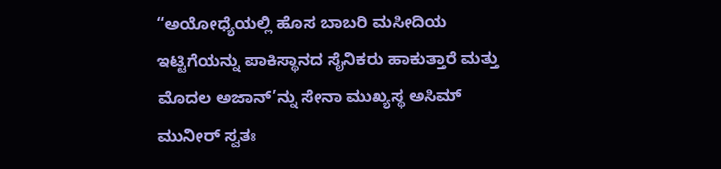“ಅಯೋಧ್ಯೆಯಲ್ಲಿ ಹೊಸ ಬಾಬರಿ ಮಸೀದಿಯ ಇಟ್ಟಿಗೆಯನ್ನು ಪಾಕಿಸ್ಥಾನದ ಸೈನಿಕರು ಹಾಕುತ್ತಾರೆ ಮತ್ತು ಮೊದಲ ಅಜಾನ್‌’ನ್ನು ಸೇನಾ ಮುಖ್ಯಸ್ಥ ಅಸಿಮ್ ಮುನೀರ್ ಸ್ವತಃ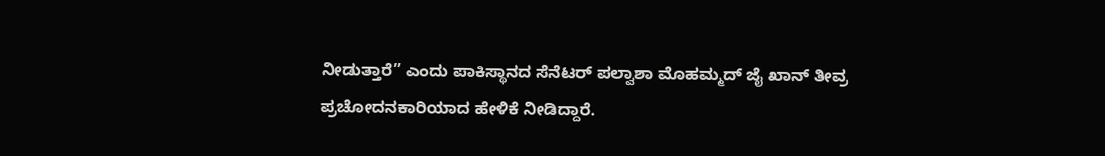ನೀಡುತ್ತಾರೆ” ಎಂದು ಪಾಕಿಸ್ಥಾನದ ಸೆನೆಟ‌ರ್ ಪಲ್ವಾಶಾ ಮೊಹಮ್ಮದ್ ಜೈ ಖಾನ್ ತೀವ್ರ ಪ್ರಚೋದನಕಾರಿಯಾದ ಹೇಳಿಕೆ ನೀಡಿದ್ದಾರೆ.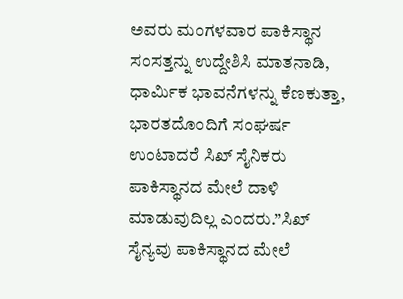ಅವರು ಮಂಗಳವಾರ ಪಾಕಿಸ್ಥಾನ ಸಂಸತ್ತನ್ನು ಉದ್ದೇಶಿಸಿ ಮಾತನಾಡಿ, ಧಾರ್ಮಿಕ ಭಾವನೆಗಳನ್ನು ಕೆಣಕುತ್ತಾ, ಭಾರತದೊಂದಿಗೆ ಸಂಘರ್ಷ ಉಂಟಾದರೆ ಸಿಖ್ ಸೈನಿಕರು ಪಾಕಿಸ್ಥಾನದ ಮೇಲೆ ದಾಳಿ ಮಾಡುವುದಿಲ್ಲ ಎಂದರು.”ಸಿಖ್ ಸೈನ್ಯವು ಪಾಕಿಸ್ಥಾನದ ಮೇಲೆ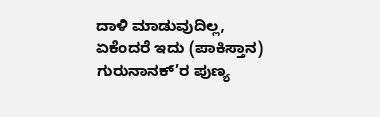ದಾಳಿ ಮಾಡುವುದಿಲ್ಲ, ಏಕೆಂದರೆ ಇದು (ಪಾಕಿಸ್ತಾನ) ಗುರುನಾನಕ್’ರ ಪುಣ್ಯ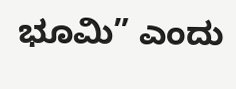ಭೂಮಿ” ಎಂದು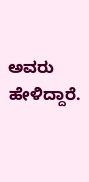ಅವರು ಹೇಳಿದ್ದಾರೆ.